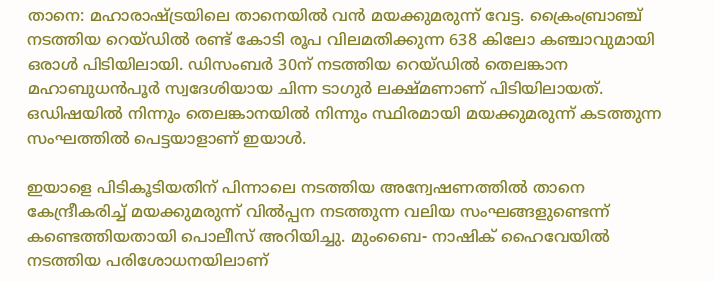താനെ: മഹാരാഷ്ട്രയിലെ താനെയില്‍ വന്‍ മയക്കുമരുന്ന് വേട്ട. ക്രൈംബ്രാഞ്ച് നടത്തിയ റെയ്ഡില്‍ രണ്ട് കോടി രൂപ വിലമതിക്കുന്ന 638 കിലോ കഞ്ചാവുമായി ഒരാള്‍ പിടിയിലായി. ഡിസംബര്‍ 30ന് നടത്തിയ റെയ്ഡില്‍ തെലങ്കാന മഹാബുധന്‍പൂര്‍ സ്വദേശിയായ ചിന്ന ടാഗുര്‍ ലക്ഷ്മണാണ് പിടിയിലായത്. ഒഡിഷയില്‍ നിന്നും തെലങ്കാനയില്‍ നിന്നും സ്ഥിരമായി മയക്കുമരുന്ന് കടത്തുന്ന സംഘത്തില്‍ പെട്ടയാളാണ് ഇയാള്‍.

ഇയാളെ പിടികൂടിയതിന് പിന്നാലെ നടത്തിയ അന്വേഷണത്തില്‍ താനെ കേന്ദ്രീകരിച്ച് മയക്കുമരുന്ന് വില്‍പ്പന നടത്തുന്ന വലിയ സംഘങ്ങളുണ്ടെന്ന് കണ്ടെത്തിയതായി പൊലീസ് അറിയിച്ചു. മുംബൈ- നാഷിക് ഹൈവേയില്‍ നടത്തിയ പരിശോധനയിലാണ്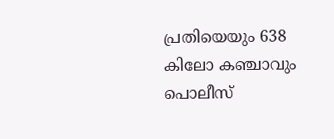പ്രതിയെയും 638 കിലോ കഞ്ചാവും പൊലീസ്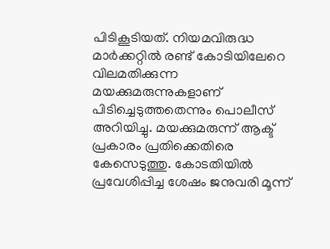പിടികൂടിയത്. നിയമവിരുദ്ധ മാര്‍ക്കറ്റില്‍ രണ്ട് കോടിയിലേറെ വിലമതിക്കുന്ന മയക്കുമരുന്നുകളാണ് പിടിച്ചെടുത്തതെന്നും പൊലീസ് അറിയിച്ചു. മയക്കുമരുന്ന് ആക്ട് പ്രകാരം പ്രതിക്കെതിരെ കേസെടുത്തു. കോടതിയില്‍ പ്രവേശിപ്പിച്ച ശേഷം ജനുവരി മൂന്ന്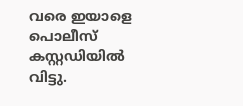വരെ ഇയാളെ പൊലീസ് കസ്റ്റഡിയില്‍ വിട്ടു.